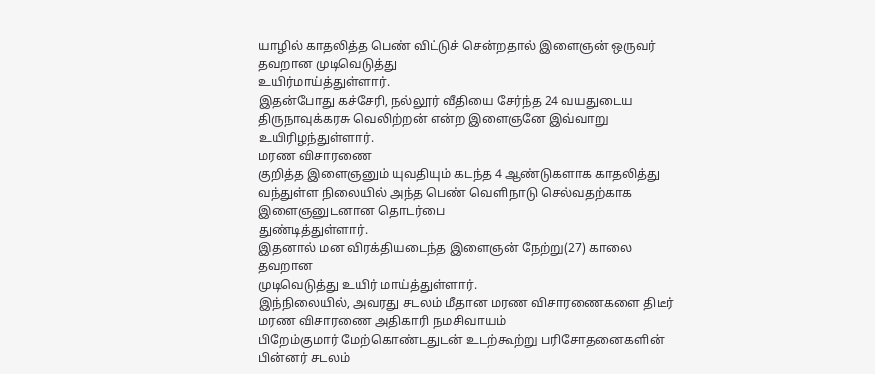யாழில் காதலித்த பெண் விட்டுச் சென்றதால் இளைஞன் ஒருவர் தவறான முடிவெடுத்து
உயிர்மாய்த்துள்ளார்.
இதன்போது கச்சேரி, நல்லூர் வீதியை சேர்ந்த 24 வயதுடைய திருநாவுக்கரசு வெலிற்றன் என்ற இளைஞனே இவ்வாறு உயிரிழந்துள்ளார்.
மரண விசாரணை
குறித்த இளைஞனும் யுவதியும் கடந்த 4 ஆண்டுகளாக காதலித்து வந்துள்ள நிலையில் அந்த பெண் வெளிநாடு செல்வதற்காக இளைஞனுடனான தொடர்பை
துண்டித்துள்ளார்.
இதனால் மன விரக்தியடைந்த இளைஞன் நேற்று(27) காலை தவறான
முடிவெடுத்து உயிர் மாய்த்துள்ளார்.
இந்நிலையில், அவரது சடலம் மீதான மரண விசாரணைகளை திடீர் மரண விசாரணை அதிகாரி நமசிவாயம்
பிறேம்குமார் மேற்கொண்டதுடன் உடற்கூற்று பரிசோதனைகளின் பின்னர் சடலம்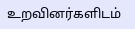உறவினர்களிடம்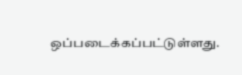ஒப்படைக்கப்பட்டுள்ளது.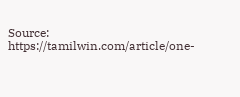Source: https://tamilwin.com/article/one-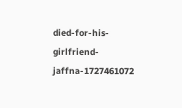died-for-his-girlfriend-jaffna-1727461072